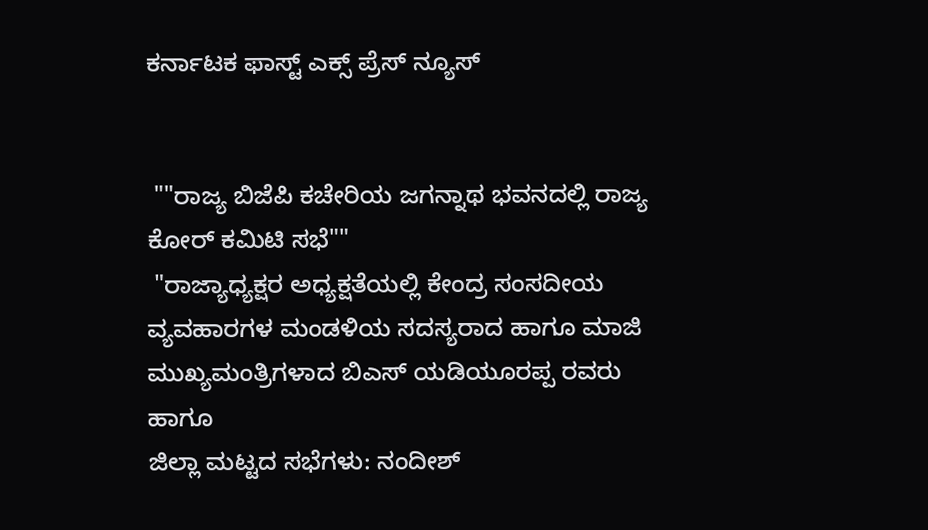ಕರ್ನಾಟಕ ಫಾಸ್ಟ್ ಎಕ್ಸ್ ಪ್ರೆಸ್ ನ್ಯೂಸ್


 ""ರಾಜ್ಯ ಬಿಜೆಪಿ ಕಚೇರಿಯ ಜಗನ್ನಾಥ ಭವನದಲ್ಲಿ ರಾಜ್ಯ ಕೋರ್ ಕಮಿಟಿ ಸಭೆ""
 "ರಾಜ್ಯಾಧ್ಯಕ್ಷರ ಅಧ್ಯಕ್ಷತೆಯಲ್ಲಿ ಕೇಂದ್ರ ಸಂಸದೀಯ ವ್ಯವಹಾರಗಳ ಮಂಡಳಿಯ ಸದಸ್ಯರಾದ ಹಾಗೂ ಮಾಜಿ ಮುಖ್ಯಮಂತ್ರಿಗಳಾದ ಬಿಎಸ್ ಯಡಿಯೂರಪ್ಪ ರವರು ಹಾಗೂ
ಜಿಲ್ಲಾ ಮಟ್ಟದ ಸಭೆಗಳು: ನಂದೀಶ್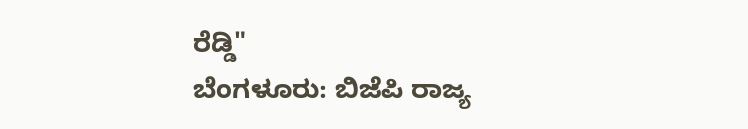ರೆಡ್ಡಿ"
ಬೆಂಗಳೂರು: ಬಿಜೆಪಿ ರಾಜ್ಯ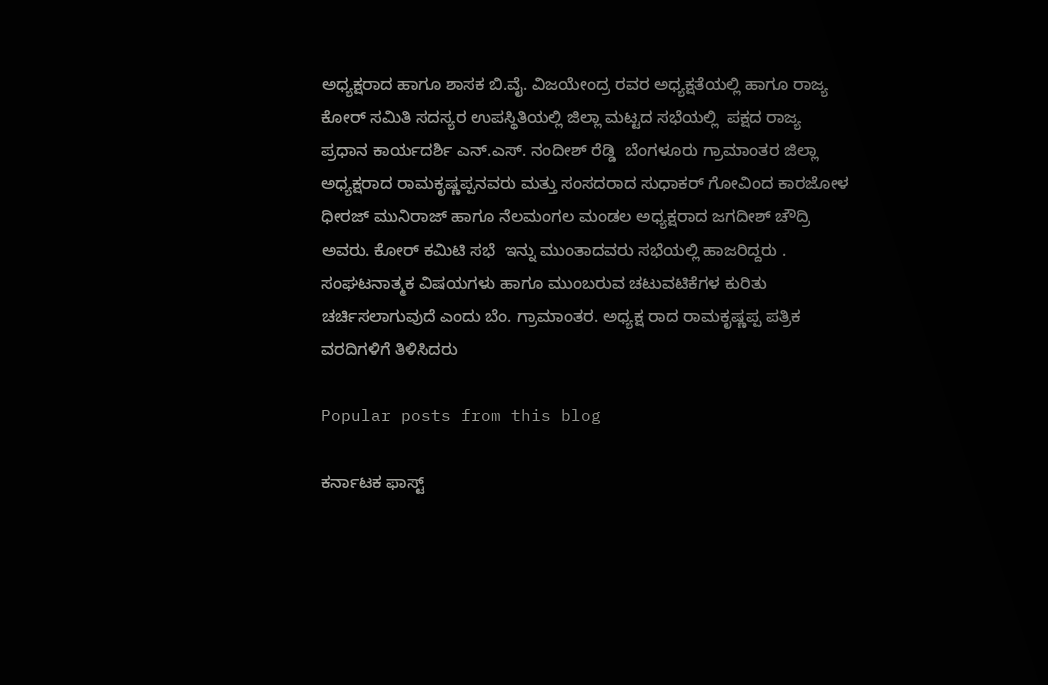ಅಧ್ಯಕ್ಷರಾದ ಹಾಗೂ ಶಾಸಕ ಬಿ.ವೈ. ವಿಜಯೇಂದ್ರ ರವರ ಅಧ್ಯಕ್ಷತೆಯಲ್ಲಿ ಹಾಗೂ ರಾಜ್ಯ ಕೋರ್ ಸಮಿತಿ ಸದಸ್ಯರ ಉಪಸ್ಥಿತಿಯಲ್ಲಿ ಜಿಲ್ಲಾ ಮಟ್ಟದ ಸಭೆಯಲ್ಲಿ  ಪಕ್ಷದ ರಾಜ್ಯ ಪ್ರಧಾನ ಕಾರ್ಯದರ್ಶಿ ಎನ್.ಎಸ್. ನಂದೀಶ್ ರೆಡ್ಡಿ  ಬೆಂಗಳೂರು ಗ್ರಾಮಾಂತರ ಜಿಲ್ಲಾ ಅಧ್ಯಕ್ಷರಾದ ರಾಮಕೃಷ್ಣಪ್ಪನವರು ಮತ್ತು ಸಂಸದರಾದ ಸುಧಾಕರ್ ಗೋವಿಂದ ಕಾರಜೋಳ  ಧೀರಜ್ ಮುನಿರಾಜ್ ಹಾಗೂ ನೆಲಮಂಗಲ ಮಂಡಲ ಅಧ್ಯಕ್ಷರಾದ ಜಗದೀಶ್ ಚೌದ್ರಿ ಅವರು. ಕೋರ್ ಕಮಿಟಿ ಸಭೆ  ಇನ್ನು ಮುಂತಾದವರು ‌ಸಭೆಯಲ್ಲಿ ಹಾಜರಿದ್ದರು .
ಸಂಘಟನಾತ್ಮಕ ವಿಷಯಗಳು ಹಾಗೂ ಮುಂಬರುವ ಚಟುವಟಿಕೆಗಳ ಕುರಿತು ಚರ್ಚಿಸಲಾಗುವುದೆ ಎಂದು ಬೆಂ. ಗ್ರಾಮಾಂತರ. ಅಧ್ಯಕ್ಷ ರಾದ ರಾಮಕೃಷ್ಣಪ್ಪ ಪತ್ರಿಕ ವರದಿಗಳಿಗೆ ತಿಳಿಸಿದರು

Popular posts from this blog

ಕರ್ನಾಟಕ ಫಾಸ್ಟ್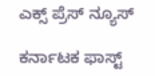ಎಕ್ಸ್ ಪ್ರೆಸ್ ನ್ಯೂಸ್

ಕರ್ನಾಟಕ ಫಾಸ್ಟ್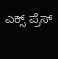ಎಕ್ಸ್ ಪ್ರೆಸ್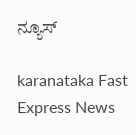ನ್ಯೂಸ್

karanataka Fast Express News